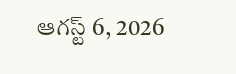ఆగస్ట్ 6, 2026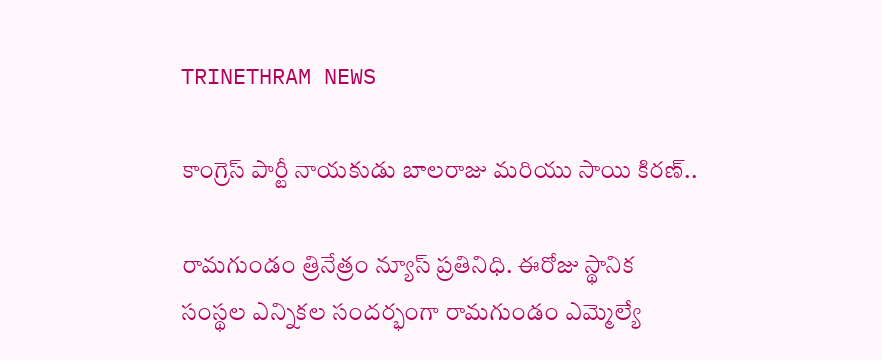TRINETHRAM NEWS

కాంగ్రెస్ పార్టీ నాయకుడు బాలరాజు మరియు సాయి కిరణ్..

రామగుండం త్రినేత్రం న్యూస్ ప్రతినిధి. ఈరోజు స్థానిక సంస్థల ఎన్నికల సందర్భంగా రామగుండం ఎమ్మెల్యే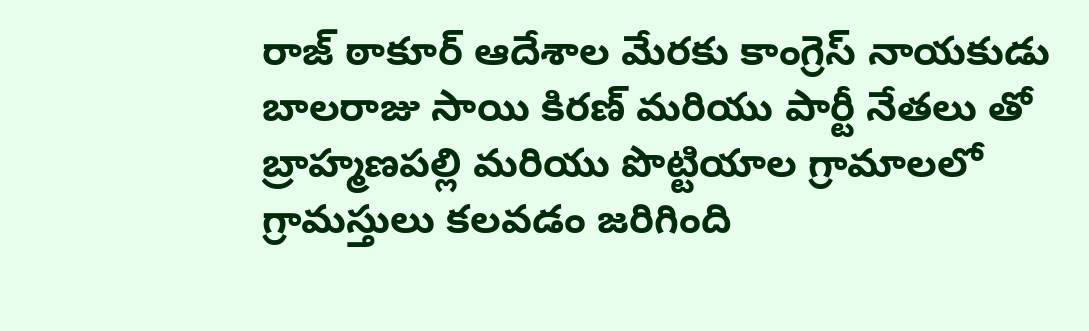రాజ్ ఠాకూర్ ఆదేశాల మేరకు కాంగ్రెస్ నాయకుడు బాలరాజు సాయి కిరణ్ మరియు పార్టీ నేతలు తో బ్రాహ్మణపల్లి మరియు పొట్టియాల గ్రామాలలో గ్రామస్తులు కలవడం జరిగింది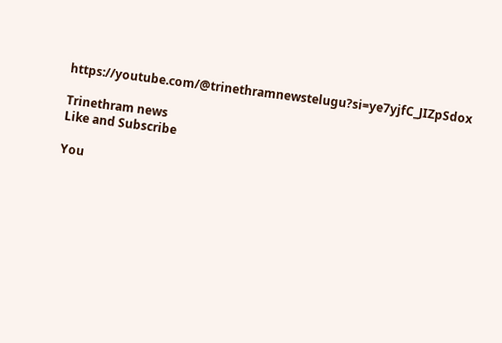https://youtube.com/@trinethramnewstelugu?si=ye7yjfC_JIZpSdox

Trinethram news
Like and Subscribe

You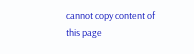cannot copy content of this page